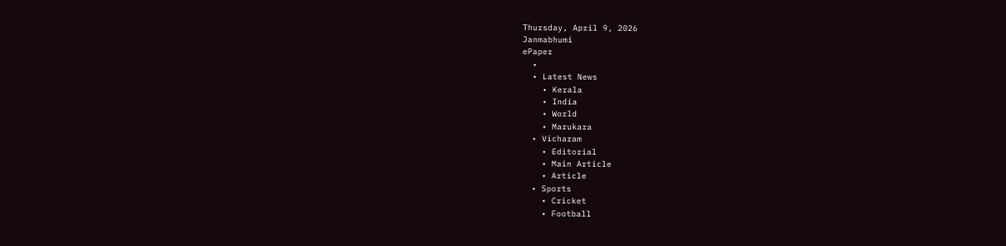Thursday, April 9, 2026
Janmabhumi
ePaper
  •
  • Latest News
    • Kerala
    • India
    • World
    • Marukara
  • Vicharam
    • Editorial
    • Main Article
    • Article
  • Sports
    • Cricket
    • Football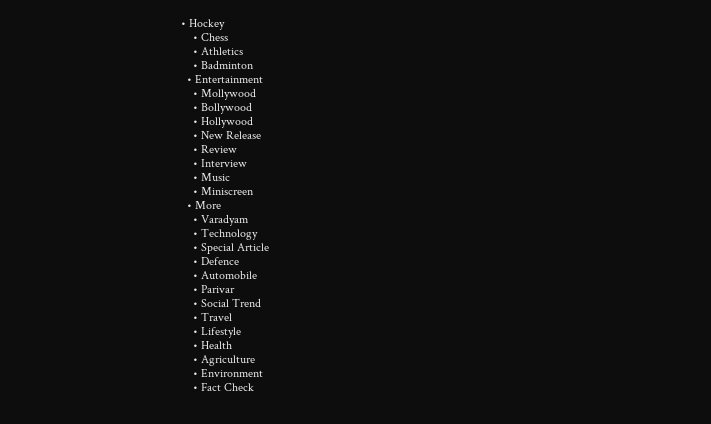• Hockey
    • Chess
    • Athletics
    • Badminton
  • Entertainment
    • Mollywood
    • Bollywood
    • Hollywood
    • New Release
    • Review
    • Interview
    • Music
    • Miniscreen
  • More
    • Varadyam
    • Technology
    • Special Article
    • Defence
    • Automobile
    • Parivar
    • Social Trend
    • Travel
    • Lifestyle
    • Health
    • Agriculture
    • Environment
    • Fact Check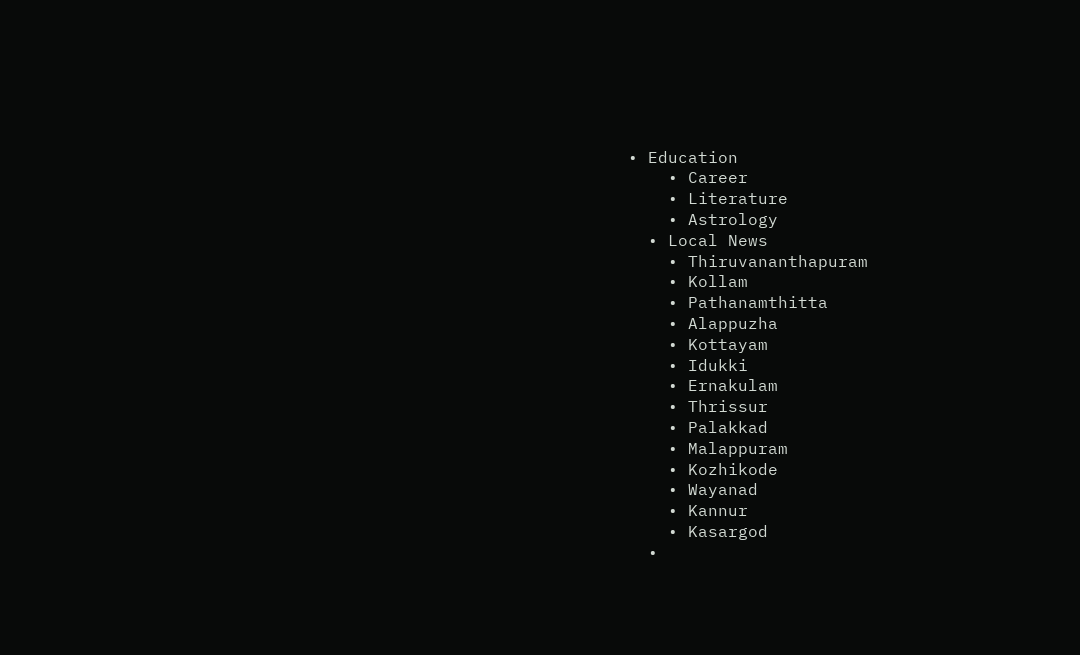• Education
    • Career
    • Literature
    • Astrology
  • Local News
    • Thiruvananthapuram
    • Kollam
    • Pathanamthitta
    • Alappuzha
    • Kottayam
    • Idukki
    • Ernakulam
    • Thrissur
    • Palakkad
    • Malappuram
    • Kozhikode
    • Wayanad
    • Kannur
    • Kasargod
  •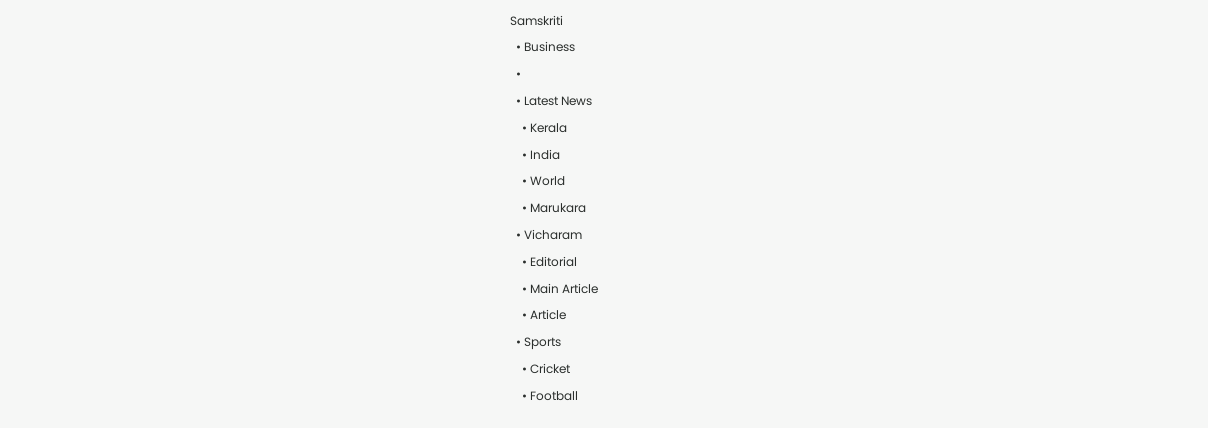Samskriti
  • Business
  •
  • Latest News
    • Kerala
    • India
    • World
    • Marukara
  • Vicharam
    • Editorial
    • Main Article
    • Article
  • Sports
    • Cricket
    • Football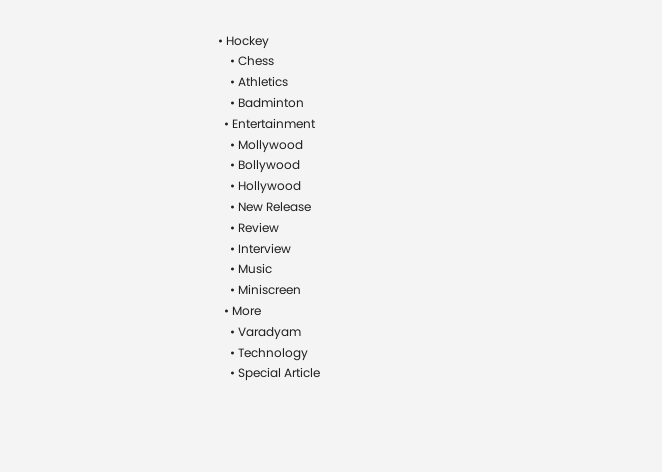• Hockey
    • Chess
    • Athletics
    • Badminton
  • Entertainment
    • Mollywood
    • Bollywood
    • Hollywood
    • New Release
    • Review
    • Interview
    • Music
    • Miniscreen
  • More
    • Varadyam
    • Technology
    • Special Article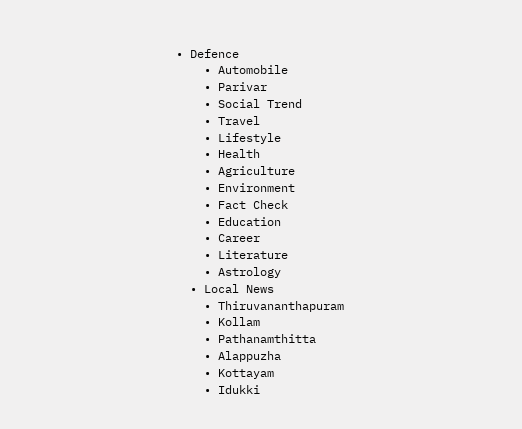• Defence
    • Automobile
    • Parivar
    • Social Trend
    • Travel
    • Lifestyle
    • Health
    • Agriculture
    • Environment
    • Fact Check
    • Education
    • Career
    • Literature
    • Astrology
  • Local News
    • Thiruvananthapuram
    • Kollam
    • Pathanamthitta
    • Alappuzha
    • Kottayam
    • Idukki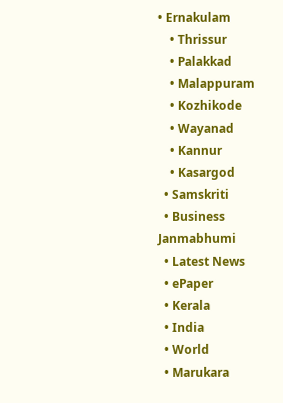• Ernakulam
    • Thrissur
    • Palakkad
    • Malappuram
    • Kozhikode
    • Wayanad
    • Kannur
    • Kasargod
  • Samskriti
  • Business
Janmabhumi
  • Latest News
  • ePaper
  • Kerala
  • India
  • World
  • Marukara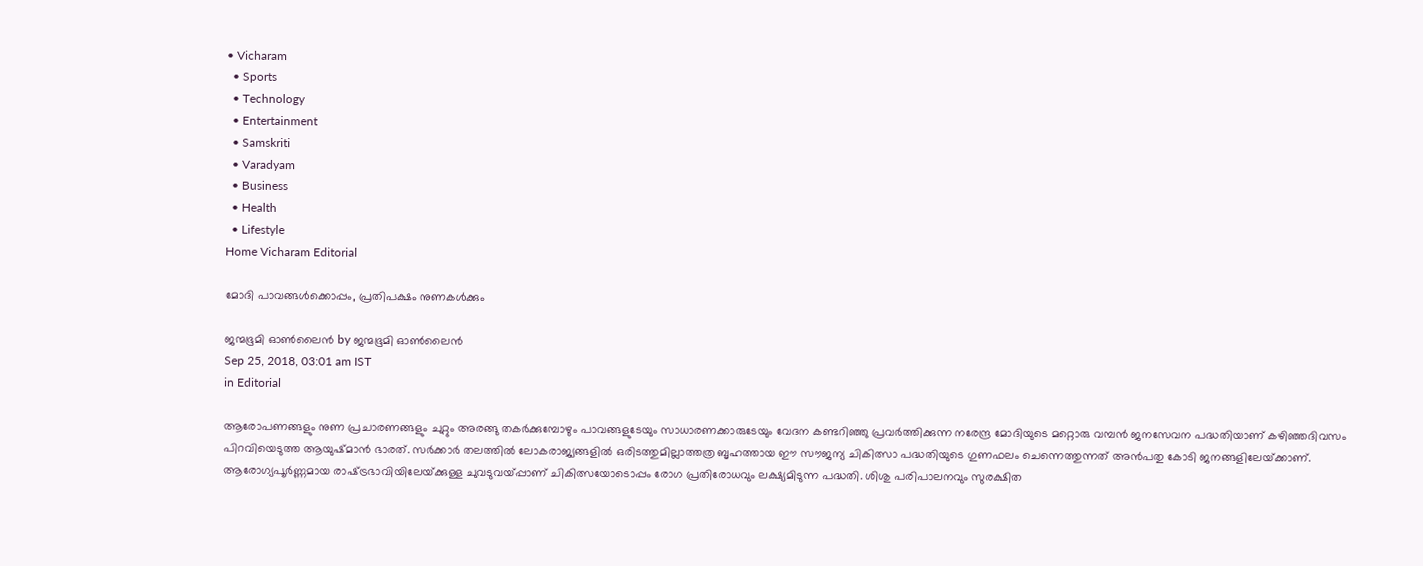• Vicharam
  • Sports
  • Technology
  • Entertainment
  • Samskriti
  • Varadyam
  • Business
  • Health
  • Lifestyle
Home Vicharam Editorial

മോദി പാവങ്ങള്‍ക്കൊപ്പം, പ്രതിപക്ഷം നുണകള്‍ക്കും

ജന്മഭൂമി ഓണ്‍ലൈന്‍ by ജന്മഭൂമി ഓണ്‍ലൈന്‍
Sep 25, 2018, 03:01 am IST
in Editorial

ആരോപണങ്ങളും നുണ പ്രചാരണങ്ങളും ചുറ്റും അരങ്ങു തകര്‍ക്കുമ്പോഴും പാവങ്ങളുടേയും സാധാരണക്കാരുടേയും വേദന കണ്ടറിഞ്ഞു പ്രവര്‍ത്തിക്കുന്ന നരേന്ദ്ര മോദിയുടെ മറ്റൊരു വമ്പന്‍ ജനസേവന പദ്ധതിയാണ് കഴിഞ്ഞദിവസം പിറവിയെടുത്ത ആയുഷ്മാന്‍ ഭാരത്. സര്‍ക്കാര്‍ തലത്തില്‍ ലോകരാജ്യങ്ങളില്‍ ഒരിടത്തുമില്ലാത്തത്ര ബൃഹത്തായ ഈ സൗജന്യ ചികിത്സാ പദ്ധതിയുടെ ഗുണഫലം ചെന്നെത്തുന്നത് അന്‍പതു കോടി ജനങ്ങളിലേയ്‌ക്കാണ്. ആരോഗ്യപൂര്‍ണ്ണമായ രാഷ്‌ട്രഭാവിയിലേയ്‌ക്കുള്ള ചുവടുവയ്‌പ്പാണ് ചികിത്സയോടൊപ്പം രോഗ പ്രതിരോധവും ലക്ഷ്യമിടുന്ന പദ്ധതി. ശിശു പരിപാലനവും സുരക്ഷിത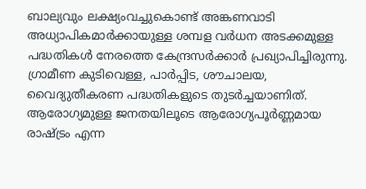ബാല്യവും ലക്ഷ്യംവച്ചുകൊണ്ട് അങ്കണവാടി അധ്യാപികമാര്‍ക്കായുള്ള ശമ്പള വര്‍ധന അടക്കമുള്ള പദ്ധതികള്‍ നേരത്തെ കേന്ദ്രസര്‍ക്കാര്‍ പ്രഖ്യാപിച്ചിരുന്നു. ഗ്രാമീണ കുടിവെള്ള, പാര്‍പ്പിട, ശൗചാലയ, വൈദ്യുതീകരണ പദ്ധതികളുടെ തുടര്‍ച്ചയാണിത്. ആരോഗ്യമുള്ള ജനതയിലൂടെ ആരോഗ്യപൂര്‍ണ്ണമായ രാഷ്‌ട്രം എന്ന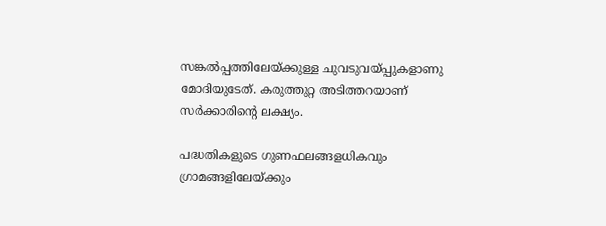സങ്കല്‍പ്പത്തിലേയ്‌ക്കുള്ള ചുവടുവയ്‌പ്പുകളാണു മോദിയുടേത്. കരുത്തുറ്റ അടിത്തറയാണ് സര്‍ക്കാരിന്റെ ലക്ഷ്യം.

പദ്ധതികളുടെ ഗുണഫലങ്ങളധികവും ഗ്രാമങ്ങളിലേയ്‌ക്കും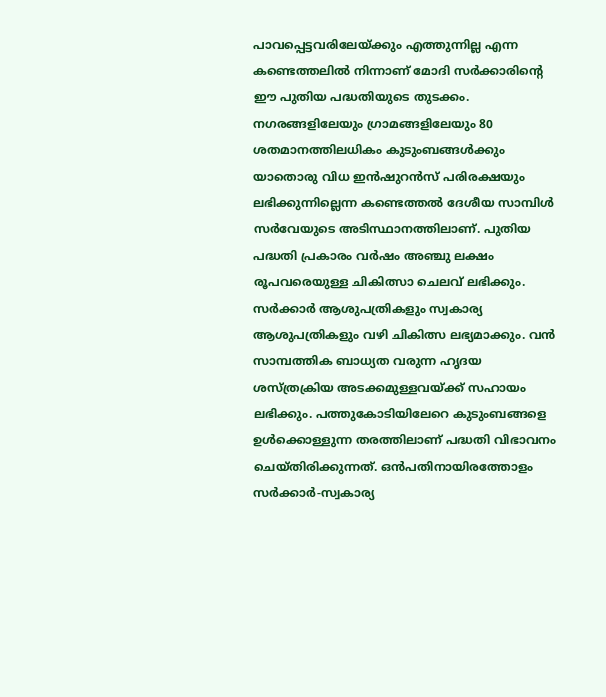പാവപ്പെട്ടവരിലേയ്‌ക്കും എത്തുന്നില്ല എന്ന കണ്ടെത്തലില്‍ നിന്നാണ് മോദി സര്‍ക്കാരിന്റെ ഈ പുതിയ പദ്ധതിയുടെ തുടക്കം. നഗരങ്ങളിലേയും ഗ്രാമങ്ങളിലേയും 80 ശതമാനത്തിലധികം കുടുംബങ്ങള്‍ക്കും യാതൊരു വിധ ഇന്‍ഷുറന്‍സ് പരിരക്ഷയും ലഭിക്കുന്നില്ലെന്ന കണ്ടെത്തല്‍ ദേശീയ സാമ്പിള്‍ സര്‍വേയുടെ അടിസ്ഥാനത്തിലാണ്. പുതിയ പദ്ധതി പ്രകാരം വര്‍ഷം അഞ്ചു ലക്ഷം രൂപവരെയുള്ള ചികിത്സാ ചെലവ് ലഭിക്കും. സര്‍ക്കാര്‍ ആശുപത്രികളും സ്വകാര്യ ആശുപത്രികളും വഴി ചികിത്സ ലഭ്യമാക്കും. വന്‍ സാമ്പത്തിക ബാധ്യത വരുന്ന ഹൃദയ ശസ്ത്രക്രിയ അടക്കമുള്ളവയ്‌ക്ക് സഹായം ലഭിക്കും. പത്തുകോടിയിലേറെ കുടുംബങ്ങളെ ഉള്‍ക്കൊള്ളുന്ന തരത്തിലാണ് പദ്ധതി വിഭാവനം ചെയ്തിരിക്കുന്നത്. ഒന്‍പതിനായിരത്തോളം സര്‍ക്കാര്‍-സ്വകാര്യ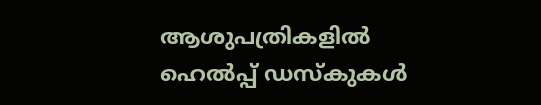ആശുപത്രികളില്‍ ഹെല്‍പ്പ് ഡസ്‌കുകള്‍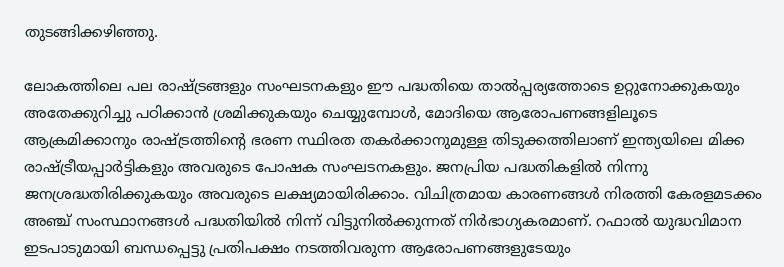തുടങ്ങിക്കഴിഞ്ഞു.

ലോകത്തിലെ പല രാഷ്‌ട്രങ്ങളും സംഘടനകളും ഈ പദ്ധതിയെ താല്‍പ്പര്യത്തോടെ ഉറ്റുനോക്കുകയും അതേക്കുറിച്ചു പഠിക്കാന്‍ ശ്രമിക്കുകയും ചെയ്യുമ്പോള്‍, മോദിയെ ആരോപണങ്ങളിലൂടെ ആക്രമിക്കാനും രാഷ്‌ട്രത്തിന്റെ ഭരണ സ്ഥിരത തകര്‍ക്കാനുമുള്ള തിടുക്കത്തിലാണ് ഇന്ത്യയിലെ മിക്ക രാഷ്‌ട്രീയപ്പാര്‍ട്ടികളും അവരുടെ പോഷക സംഘടനകളും. ജനപ്രിയ പദ്ധതികളില്‍ നിന്നു ജനശ്രദ്ധതിരിക്കുകയും അവരുടെ ലക്ഷ്യമായിരിക്കാം. വിചിത്രമായ കാരണങ്ങള്‍ നിരത്തി കേരളമടക്കം അഞ്ച് സംസ്ഥാനങ്ങള്‍ പദ്ധതിയില്‍ നിന്ന് വിട്ടുനില്‍ക്കുന്നത് നിര്‍ഭാഗ്യകരമാണ്. റഫാല്‍ യുദ്ധവിമാന ഇടപാടുമായി ബന്ധപ്പെട്ടു പ്രതിപക്ഷം നടത്തിവരുന്ന ആരോപണങ്ങളുടേയും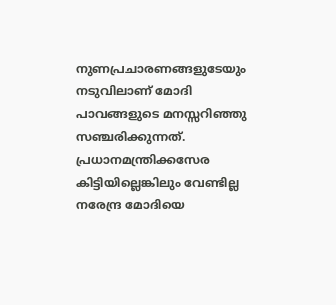നുണപ്രചാരണങ്ങളുടേയും നടുവിലാണ് മോദി പാവങ്ങളുടെ മനസ്സറിഞ്ഞു സഞ്ചരിക്കുന്നത്. പ്രധാനമന്ത്രിക്കസേര കിട്ടിയില്ലെങ്കിലും വേണ്ടില്ല നരേന്ദ്ര മോദിയെ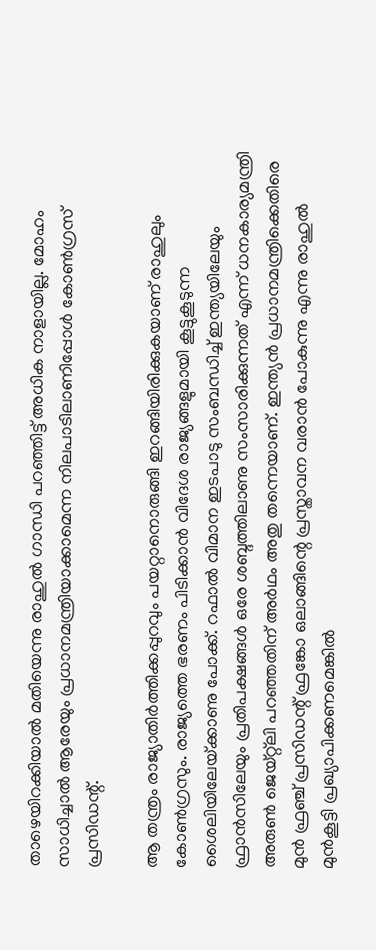താഴെയിറക്കിയാല്‍ മതിയെന്നു രാഹുല്‍ ഗാന്ധി പറഞ്ഞിട്ട് അധിക നാളായില്ല. മോഹം സാധിച്ചാല്‍ ആരേയും പ്രധാനമന്ത്രിയാക്കാമെന്ന നിലപാടിലാണിപ്പോള്‍ കോണ്‍ഗ്രസ് പ്രസിഡന്റ്.

ആ തന്ത്രം രാജ്യാതിര്‍ത്തിക്കപ്പുറവും പയറ്റാനൊരുങ്ങി ഇറങ്ങിയിരിക്കുകയാണ് രാഹുലും കോണ്‍ഗ്രസും. രാജ്യത്തെ ഭരണം പിടിക്കാന്‍ വിദേശ രാജ്യങ്ങളുമായി കൂട്ടുകൂടുന്ന ശൈലിയിലേയ്‌ക്കാണു പോക്ക്. റഫാല്‍ വിമാന ഇടപാടു സംബന്ധിച്ച് ഇന്ത്യയിലേയും ഫ്രാന്‍സിലേയും പ്രതിപക്ഷങ്ങള്‍ ഒരേ ശബ്ദത്തിലാണു സംസാരിക്കുന്നത് എന്ന് ധനകാര്യമന്ത്രി അരുണ്‍ ജെയ്റ്റ്ലി പറഞ്ഞതിന് അര്‍ഥം അതു തന്നെയാണ്. ഇന്ത്യന്‍ പ്രധാനമന്ത്രിക്കെതിരെ മുന്‍ ഫ്രഞ്ച് പ്രസിഡന്റ് ഫ്രങ്കോ ഒലാങ്ങിന്റെ പ്രസ്താവന വരാന്‍ പോകുന്നു എന്നു രാഹുല്‍ മുന്‍കൂട്ടി പ്രഖ്യാപിക്കണമെങ്കില്‍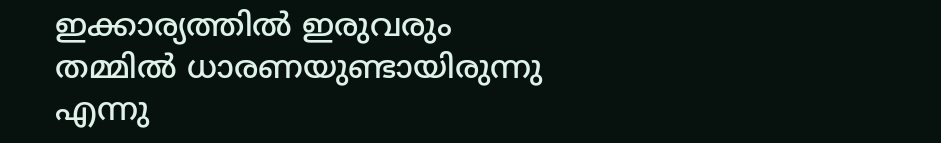ഇക്കാര്യത്തില്‍ ഇരുവരും തമ്മില്‍ ധാരണയുണ്ടായിരുന്നു എന്നു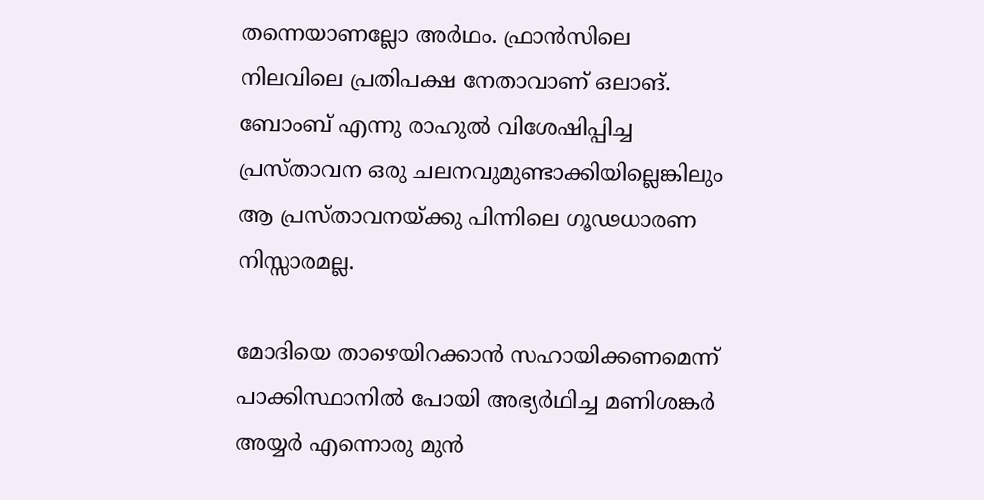തന്നെയാണല്ലോ അര്‍ഥം. ഫ്രാന്‍സിലെ നിലവിലെ പ്രതിപക്ഷ നേതാവാണ് ഒലാങ്. ബോംബ് എന്നു രാഹുല്‍ വിശേഷിപ്പിച്ച പ്രസ്താവന ഒരു ചലനവുമുണ്ടാക്കിയില്ലെങ്കിലും ആ പ്രസ്താവനയ്‌ക്കു പിന്നിലെ ഗൂഢധാരണ നിസ്സാരമല്ല.

മോദിയെ താഴെയിറക്കാന്‍ സഹായിക്കണമെന്ന് പാക്കിസ്ഥാനില്‍ പോയി അഭ്യര്‍ഥിച്ച മണിശങ്കര്‍ അയ്യര്‍ എന്നൊരു മുന്‍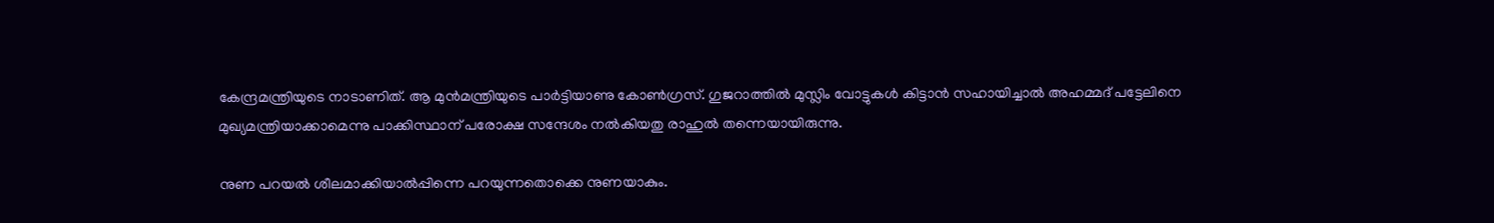കേന്ദ്രമന്ത്രിയുടെ നാടാണിത്. ആ മുന്‍മന്ത്രിയുടെ പാര്‍ട്ടിയാണു കോണ്‍ഗ്രസ്. ഗുജറാത്തില്‍ മുസ്ലിം വോട്ടുകള്‍ കിട്ടാന്‍ സഹായിച്ചാല്‍ അഹമ്മദ് പട്ടേലിനെ മുഖ്യമന്ത്രിയാക്കാമെന്നു പാക്കിസ്ഥാന് പരോക്ഷ സന്ദേശം നല്‍കിയതു രാഹുല്‍ തന്നെയായിരുന്നു.

നുണ പറയല്‍ ശീലമാക്കിയാല്‍പ്പിന്നെ പറയുന്നതൊക്കെ നുണയാകും.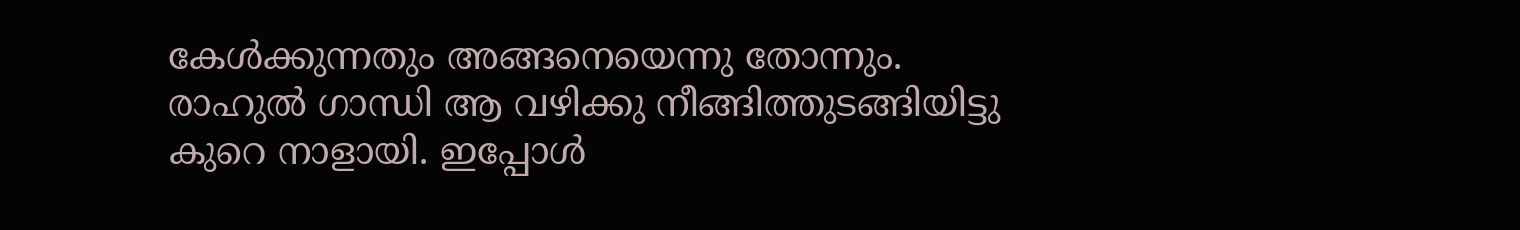കേള്‍ക്കുന്നതും അങ്ങനെയെന്നു തോന്നും. രാഹുല്‍ ഗാന്ധി ആ വഴിക്കു നീങ്ങിത്തുടങ്ങിയിട്ടു കുറെ നാളായി. ഇപ്പോള്‍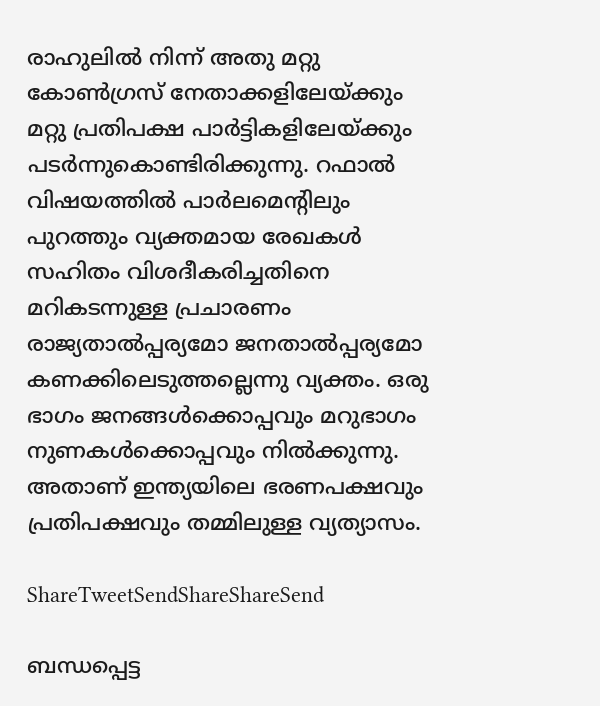രാഹുലില്‍ നിന്ന് അതു മറ്റു കോണ്‍ഗ്രസ് നേതാക്കളിലേയ്‌ക്കും മറ്റു പ്രതിപക്ഷ പാര്‍ട്ടികളിലേയ്‌ക്കും പടര്‍ന്നുകൊണ്ടിരിക്കുന്നു. റഫാല്‍ വിഷയത്തില്‍ പാര്‍ലമെന്റിലും പുറത്തും വ്യക്തമായ രേഖകള്‍ സഹിതം വിശദീകരിച്ചതിനെ മറികടന്നുള്ള പ്രചാരണം രാജ്യതാല്‍പ്പര്യമോ ജനതാല്‍പ്പര്യമോ കണക്കിലെടുത്തല്ലെന്നു വ്യക്തം. ഒരു ഭാഗം ജനങ്ങള്‍ക്കൊപ്പവും മറുഭാഗം നുണകള്‍ക്കൊപ്പവും നില്‍ക്കുന്നു. അതാണ് ഇന്ത്യയിലെ ഭരണപക്ഷവും പ്രതിപക്ഷവും തമ്മിലുള്ള വ്യത്യാസം.

ShareTweetSendShareShareSend

ബന്ധപ്പെട്ട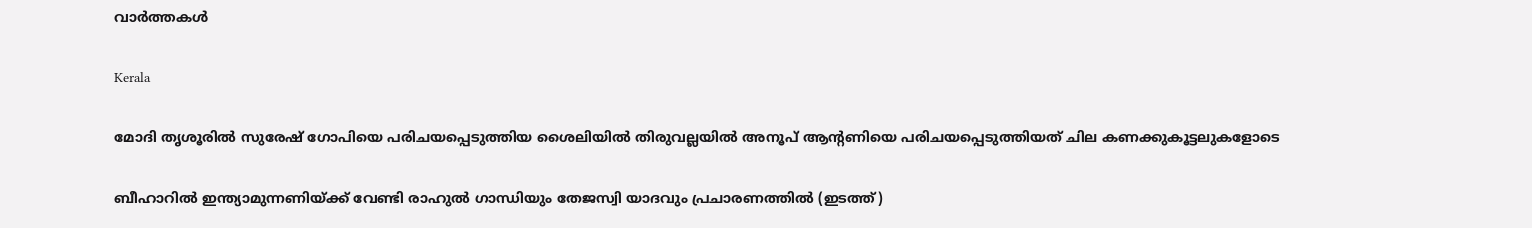വാര്‍ത്തകള്‍

Kerala

മോദി തൃശൂരില്‍ സുരേഷ് ഗോപിയെ പരിചയപ്പെടുത്തിയ ശൈലിയില്‍ തിരുവല്ലയില്‍ അനൂപ് ആന്‍റണിയെ പരിചയപ്പെടുത്തിയത് ചില കണക്കുകൂട്ടലുകളോടെ

ബീഹാറില്‍ ഇന്ത്യാമുന്നണിയ്ക്ക് വേണ്ടി രാഹുല്‍ ഗാന്ധിയും തേജസ്വി യാദവും പ്രചാരണത്തില്‍ (ഇടത്ത്)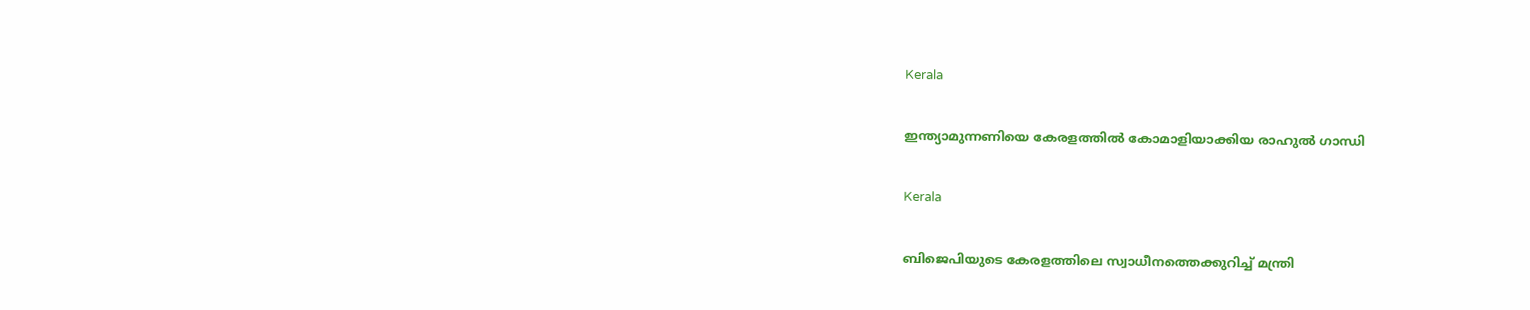Kerala

ഇന്ത്യാമുന്നണിയെ കേരളത്തില്‍ കോമാളിയാക്കിയ രാഹുല്‍ ഗാന്ധി

Kerala

ബിജെപിയുടെ കേരളത്തിലെ സ്വാധീനത്തെക്കുറിച്ച് മന്ത്രി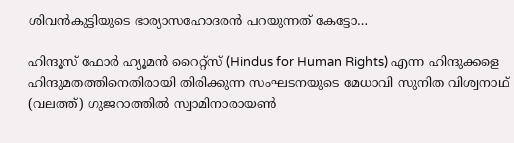ശിവന്‍കുട്ടിയുടെ ഭാര്യാസഹോദരന്‍ പറയുന്നത് കേട്ടോ…

ഹിന്ദൂസ് ഫോര്‍ ഹ്യൂമന്‍ റൈറ്റ്സ് (Hindus for Human Rights) എന്ന ഹിന്ദുക്കളെ ഹിന്ദുമതത്തിനെതിരായി തിരിക്കുന്ന സംഘടനയുടെ മേധാവി സുനിത വിശ്വനാഥ് (വലത്ത്) ഗുജറാത്തില്‍ സ്വാമിനാരായണ്‍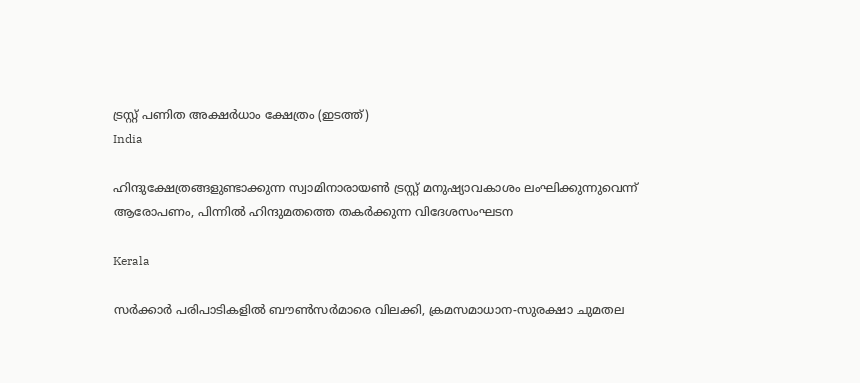ട്രസ്റ്റ് പണിത അക്ഷര്‍ധാം ക്ഷേത്രം (ഇടത്ത്)
India

ഹിന്ദുക്ഷേത്രങ്ങളുണ്ടാക്കുന്ന സ്വാമിനാരായണ്‍ ട്രസ്റ്റ് മനുഷ്യാവകാശം ലംഘിക്കുന്നുവെന്ന് ആരോപണം, പിന്നില്‍ ഹിന്ദുമതത്തെ തകര്‍ക്കുന്ന വിദേശസംഘടന

Kerala

സര്‍ക്കാര്‍ പരിപാടികളില്‍ ബൗണ്‍സര്‍മാരെ വിലക്കി, ക്രമസമാധാന-സുരക്ഷാ ചുമതല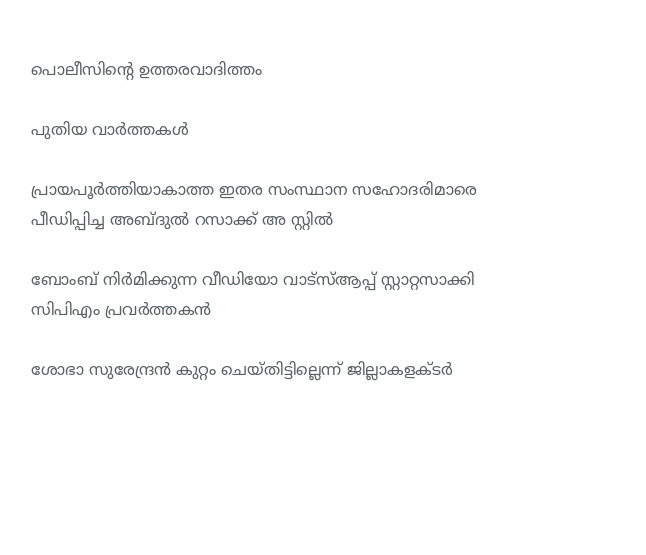പൊലീസിന്റെ ഉത്തരവാദിത്തം

പുതിയ വാര്‍ത്തകള്‍

പ്രായപൂര്‍ത്തിയാകാത്ത ഇതര സംസ്ഥാന സഹോദരിമാരെ പീഡിപ്പിച്ച അബ്ദുല്‍ റസാക്ക് അ സ്റ്റില്‍

ബോംബ് നിര്‍മിക്കുന്ന വീഡിയോ വാട്‌സ്ആപ്പ് സ്റ്റാറ്റസാക്കി സിപിഎം പ്രവര്‍ത്തകന്‍

ശോഭാ സുരേന്ദ്രന്‍ കുറ്റം ചെയ്തിട്ടില്ലെന്ന് ജില്ലാകളക്ടര്‍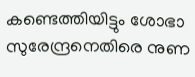കണ്ടെത്തിയിട്ടും ശോഭാ സുരേന്ദ്രനെതിരെ നുണ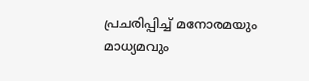പ്രചരിപ്പിച്ച് മനോരമയും മാധ്യമവും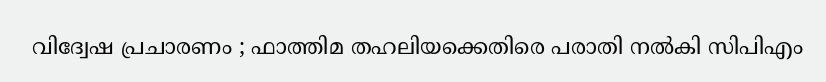വിദ്വേഷ പ്രചാരണം ; ഫാത്തിമ തഹലിയക്കെതിരെ പരാതി നല്‍കി സിപിഎം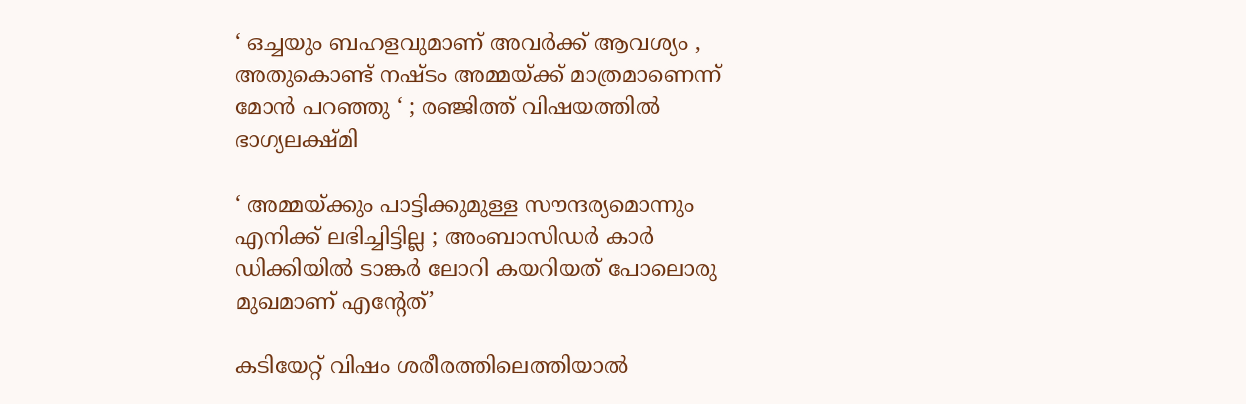‘ ഒച്ചയും ബഹളവുമാണ് അവർക്ക് ആവശ്യം , അതുകൊണ്ട് നഷ്ടം അമ്മയ്‌ക്ക് മാത്രമാണെന്ന് മോൻ പറഞ്ഞു ‘ ; രഞ്ജിത്ത് വിഷയത്തിൽ ഭാഗ്യലക്ഷ്മി

‘ അമ്മയ്‌ക്കും പാട്ടിക്കുമുള്ള സൗന്ദര്യമൊന്നും എനിക്ക് ലഭിച്ചിട്ടില്ല ; അംബാസിഡർ‌ കാർ ഡിക്കിയിൽ ടാങ്കർ ലോറി കയറിയത് പോലൊരു മുഖമാണ് എന്റേത്’

കടിയേറ്റ് വിഷം ശരീരത്തിലെത്തിയാൽ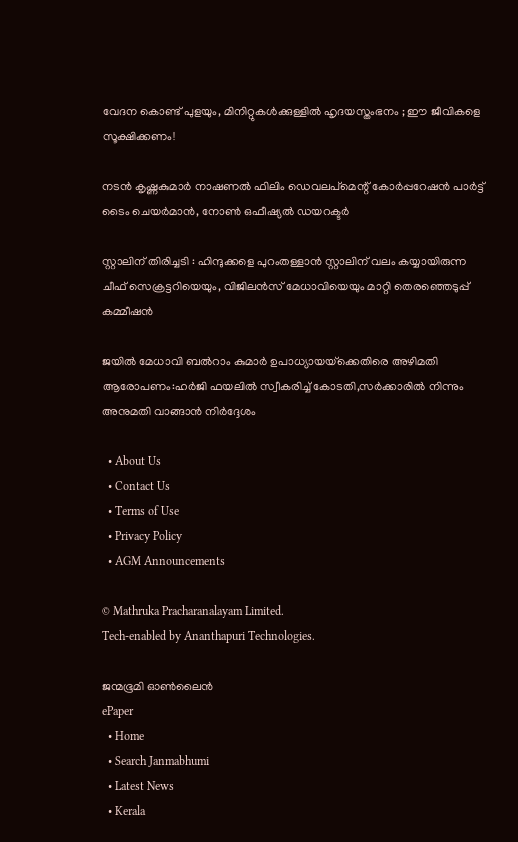വേദന കൊണ്ട് പുളയും, മിനിറ്റുകൾക്കുള്ളിൽ ഹൃദയസ്തംഭനം ; ഈ ജീവികളെ സൂക്ഷിക്കണം!

നടന്‍ കൃഷ്ണകുമാര്‍ നാഷണല്‍ ഫിലിം ഡെവലപ്മെന്റ് കോര്‍പ്പറേഷന്‍ പാര്‍ട്ട് ടൈം ചെയര്‍മാന്‍, നോണ്‍ ഒഫീഷ്യല്‍ ഡയറക്ടര്‍

സ്റ്റാലിന് തിരിച്ചടി : ഹിന്ദുക്കളെ പുറംതള്ളാൻ സ്റ്റാലിന് വലം കയ്യായിരുന്ന ചീഫ് സെക്രട്ടറിയെയും, വിജിലൻസ് മേധാവിയെയും മാറ്റി തെരഞ്ഞെടുപ്പ് കമ്മീഷൻ

ജയില്‍ മേധാവി ബല്‍റാം കുമാര്‍ ഉപാധ്യായയ്‌ക്കെതിരെ അഴിമതി ആരോപണം:ഹര്‍ജി ഫയലില്‍ സ്വീകരിച്ച് കോടതി,സര്‍ക്കാരില്‍ നിന്നും അനുമതി വാങ്ങാന്‍ നിര്‍ദ്ദേശം

  • About Us
  • Contact Us
  • Terms of Use
  • Privacy Policy
  • AGM Announcements

© Mathruka Pracharanalayam Limited.
Tech-enabled by Ananthapuri Technologies.

ജന്മഭൂമി ഓണ്‍ലൈന്‍
ePaper
  • Home
  • Search Janmabhumi
  • Latest News
  • Kerala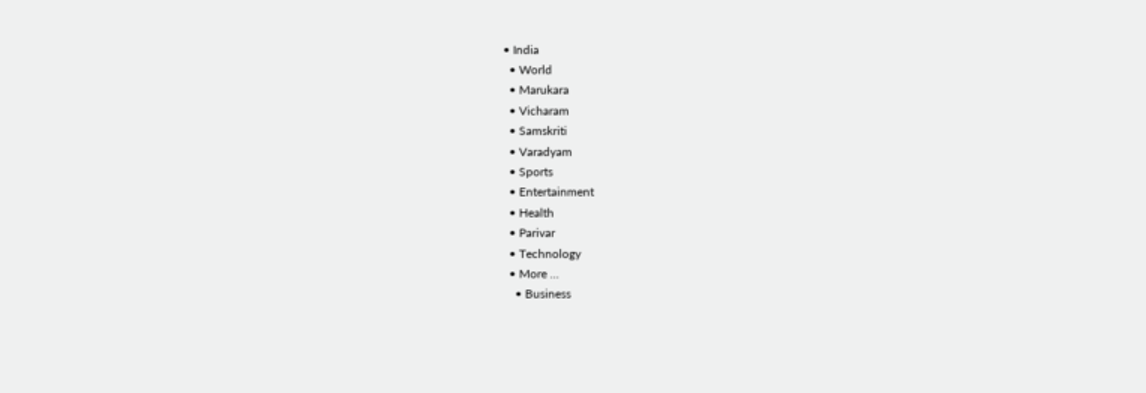• India
  • World
  • Marukara
  • Vicharam
  • Samskriti
  • Varadyam
  • Sports
  • Entertainment
  • Health
  • Parivar
  • Technology
  • More …
    • Business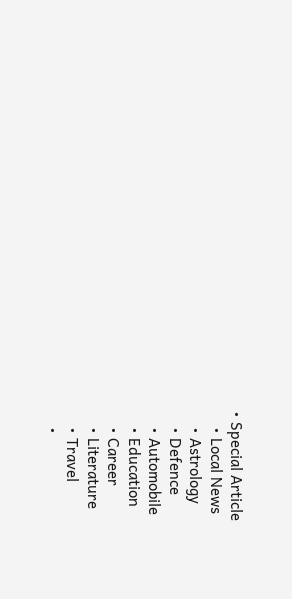• Special Article
    • Local News
    • Astrology
    • Defence
    • Automobile
    • Education
    • Career
    • Literature
    • Travel
    •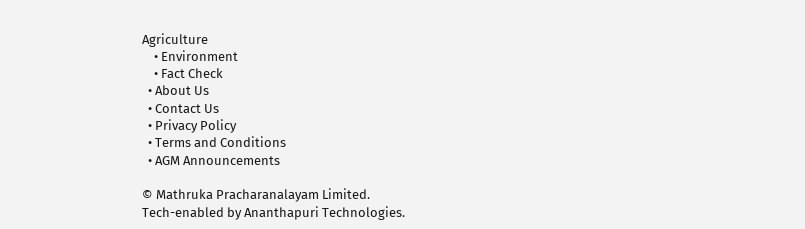Agriculture
    • Environment
    • Fact Check
  • About Us
  • Contact Us
  • Privacy Policy
  • Terms and Conditions
  • AGM Announcements

© Mathruka Pracharanalayam Limited.
Tech-enabled by Ananthapuri Technologies.